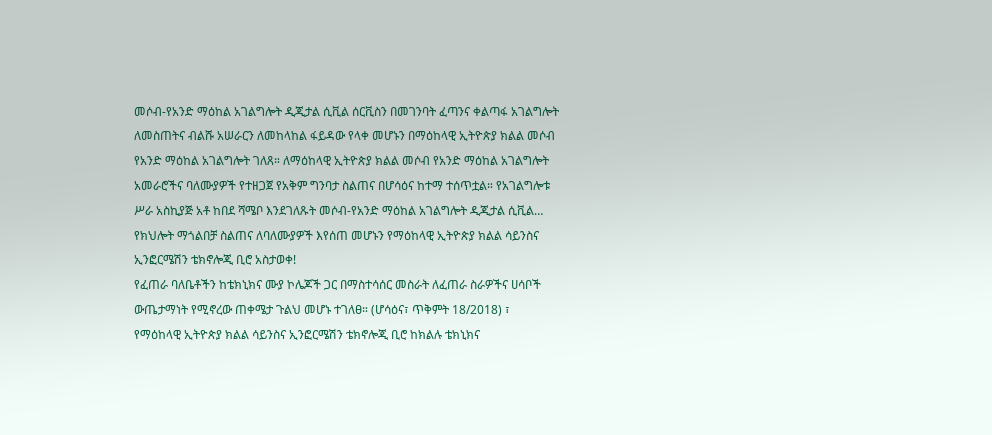መሶብ-የአንድ ማዕከል አገልግሎት ዲጂታል ሲቪል ሰርቪስን በመገንባት ፈጣንና ቀልጣፋ አገልግሎት ለመስጠትና ብልሹ አሠራርን ለመከላከል ፋይዳው የላቀ መሆኑን በማዕከላዊ ኢትዮጵያ ክልል መሶብ የአንድ ማዕከል አገልግሎት ገለጸ። ለማዕከላዊ ኢትዮጵያ ክልል መሶብ የአንድ ማዕከል አገልግሎት አመራሮችና ባለሙያዎች የተዘጋጀ የአቅም ግንባታ ስልጠና በሆሳዕና ከተማ ተሰጥቷል። የአገልግሎቱ ሥራ አስኪያጅ አቶ ከበደ ሻሜቦ እንደገለጹት መሶብ-የአንድ ማዕከል አገልግሎት ዲጂታል ሲቪል…
የክህሎት ማጎልበቻ ስልጠና ለባለሙያዎች እየሰጠ መሆኑን የማዕከላዊ ኢትዮጵያ ክልል ሳይንስና ኢንፎርሜሽን ቴክኖሎጂ ቢሮ አስታወቀ!
የፈጠራ ባለቤቶችን ከቴክኒክና ሙያ ኮሌጆች ጋር በማስተሳሰር መስራት ለፈጠራ ስራዎችና ሀሳቦች ውጤታማነት የሚኖረው ጠቀሜታ ጉልህ መሆኑ ተገለፀ። (ሆሳዕና፣ ጥቅምት 18/2018) ፣ የማዕከላዊ ኢትዮጵያ ክልል ሳይንስና ኢንፎርሜሽን ቴክኖሎጂ ቢሮ ከክልሉ ቴክኒክና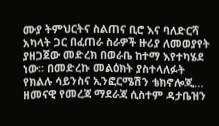ሙያ ትምህርትና ስልጠና ቢሮ እና ባለድርሻ አካላት ጋር በፈጠራ ስራዎች ዙሪያ ለመወያየት ያዘጋጀው መድረክ በወራቤ ከተማ እየተካሄደ ነው። በመድረኩ መልዕክት ያስተላለፉት የክልሉ ሳይንስና ኢንፎርሜሽን ቴክኖሎጂ…
ዘመናዊ የመረጃ ማደራጃ ሲስተም ዳታቤዝን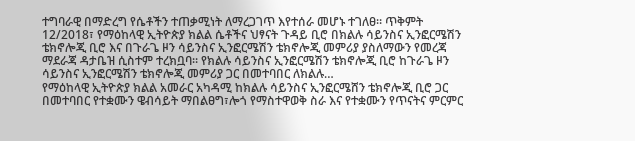ተግባራዊ በማድረግ የሴቶችን ተጠቃሚነት ለማረጋገጥ እየተሰራ መሆኑ ተገለፀ። ጥቅምት 12/2018፣ የማዕከላዊ ኢትዮጵያ ክልል ሴቶችና ህፃናት ጉዳይ ቢሮ በክልሉ ሳይንስና ኢንፎርሜሽን ቴክኖሎጂ ቢሮ እና በጉራጌ ዞን ሳይንስና ኢንፎርሜሽን ቴክኖሎጂ መምሪያ ያስለማውን የመረጃ ማደራጃ ዳታቤዝ ሲስተም ተረክቧባ። የክልሉ ሳይንስና ኢንፎርሜሽን ቴክኖሎጂ ቢሮ ከጉራጌ ዞን ሳይንስና ኢንፎርሜሽን ቴክኖሎጂ መምሪያ ጋር በመተባበር ለክልሉ…
የማዕከላዊ ኢትዮጵያ ክልል አመራር አካዳሚ ከክልሉ ሳይንስና ኢንፎርሜሸን ቴክኖሎጂ ቢሮ ጋር በመተባበር የተቋሙን ዌብሳይት ማበልፀግ፣ሎጎ የማስተዋወቅ ስራ እና የተቋሙን የጥናትና ምርምር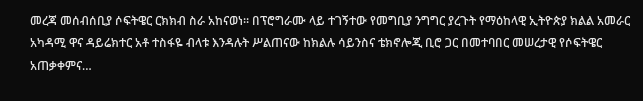መረጃ መሰብሰቢያ ሶፍትዌር ርክክብ ስራ አከናወነ። በፕሮግራሙ ላይ ተገኝተው የመግቢያ ንግግር ያረጉት የማዕከላዊ ኢትዮጵያ ክልል አመራር አካዳሚ ዋና ዳይሬክተር አቶ ተስፋዬ ብላቱ እንዳሉት ሥልጠናው ከክልሉ ሳይንስና ቴክኖሎጂ ቢሮ ጋር በመተባበር መሠረታዊ የሶፍትዌር አጠቃቀምና…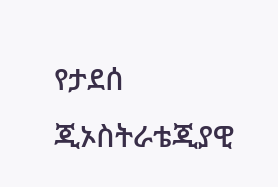የታደሰ ጂኦስትራቴጂያዊ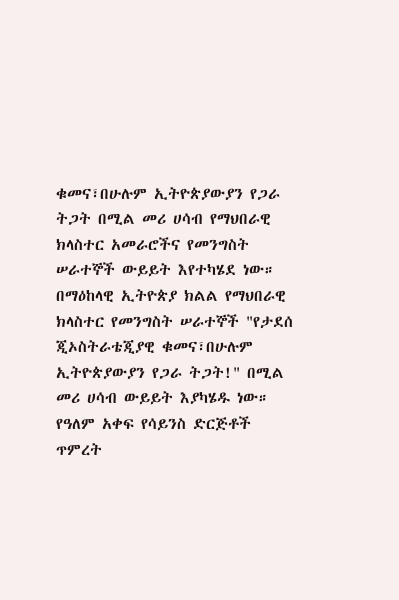ቁመና፣በሁሉም ኢትዮጵያውያን የጋራ ትጋት በሚል መሪ ሀሳብ የማህበራዊ ክላስተር አመራሮችና የመንግስት ሠራተኞች ውይይት እየተካሄደ ነው። በማዕከላዊ ኢትዮጵያ ክልል የማህበራዊ ክላስተር የመንግስት ሠራተኞች "የታደሰ ጂኦስትራቴጂያዊ ቁመና፣በሁሉም ኢትዮጵያውያን የጋራ ትጋት!" በሚል መሪ ሀሳብ ውይይት እያካሄዱ ነው።
የዓለም አቀፍ የሳይንስ ድርጅቶች ጥምረት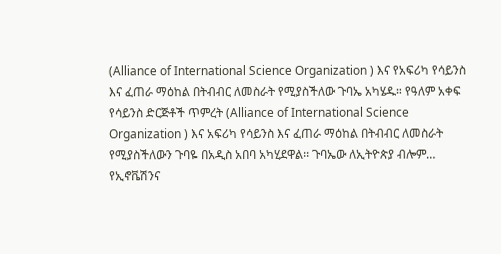(Alliance of International Science Organization ) እና የአፍሪካ የሳይንስ እና ፈጠራ ማዕከል በትብብር ለመስራት የሚያስችለው ጉባኤ አካሄዱ። የዓለም አቀፍ የሳይንስ ድርጅቶች ጥምረት (Alliance of International Science Organization ) እና አፍሪካ የሳይንስ እና ፈጠራ ማዕከል በትብብር ለመስራት የሚያስችለውን ጉባዬ በአዲስ አበባ አካሂደዋል፡፡ ጉባኤው ለኢትዮጵያ ብሎም…
የኢኖቬሽንና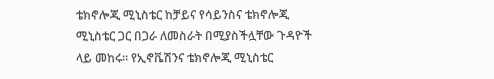ቴክኖሎጂ ሚኒስቴር ከቻይና የሳይንስና ቴክኖሎጂ ሚኒስቴር ጋር በጋራ ለመስራት በሚያስችሏቸው ጉዳዮች ላይ መከሩ። የኢኖቬሽንና ቴክኖሎጂ ሚኒስቴር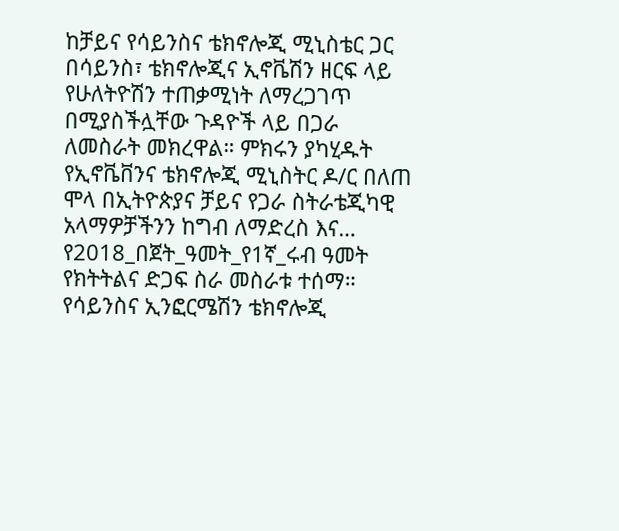ከቻይና የሳይንስና ቴክኖሎጂ ሚኒስቴር ጋር በሳይንስ፣ ቴክኖሎጂና ኢኖቬሽን ዘርፍ ላይ የሁለትዮሽን ተጠቃሚነት ለማረጋገጥ በሚያስችሏቸው ጉዳዮች ላይ በጋራ ለመስራት መክረዋል። ምክሩን ያካሂዱት የኢኖቬቨንና ቴክኖሎጂ ሚኒስትር ዶ/ር በለጠ ሞላ በኢትዮጵያና ቻይና የጋራ ስትራቴጂካዊ አላማዎቻችንን ከግብ ለማድረስ እና…
የ2018_በጀት_ዓመት_የ1ኛ_ሩብ ዓመት የክትትልና ድጋፍ ስራ መስራቱ ተሰማ። የሳይንስና ኢንፎርሜሽን ቴክኖሎጂ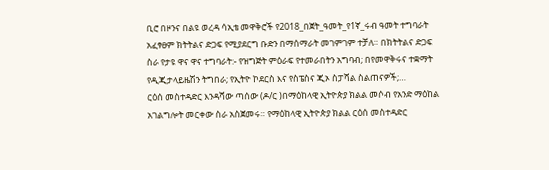ቢሮ በዞንና በልዩ ወረዳ ሳኢቴ መዋቅሮች የ2018_በጀት_ዓመት_የ1ኛ_ሩብ ዓመት ተግባራት አፈፃፀም ክትትልና ድጋፍ የሚያደርግ ቡድን በማሰማራት መገምገም ተቻለ። በክትትልና ድጋፍ ስራ የታዩ ዋና ዋና ተግባራት:- የዝግጅት ምዕራፍ የተመራበትን አግባብ; በየመዋቅሩና ተቋማት የዲጂታላይዜሽን ትግበራ; የኢትዮ ኮደርስ እና የስፔስና ጂኦ ስፓሻል ስልጠናዎች;…
ርዕሰ መስተዳድር እንዳሻው ጣሰው (ዶ/ር )በማዕከላዊ ኢትዮጵያ ክልል መሶብ የአንድ ማዕከል አገልግሎት መርቀው ስራ አስጀመሩ። የማዕከላዊ ኢትዮጵያ ክልል ርዕሰ መስተዳድር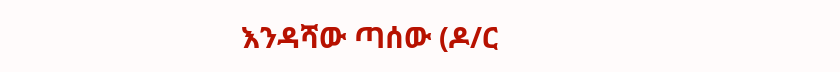እንዳሻው ጣሰው (ዶ/ር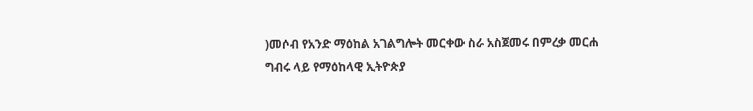)መሶብ የአንድ ማዕከል አገልግሎት መርቀው ስራ አስጀመሩ በምረቃ መርሐ ግብሩ ላይ የማዕከላዊ ኢትዮጵያ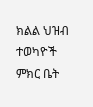ክልል ህዝብ ተወካዮች ምክር ቤት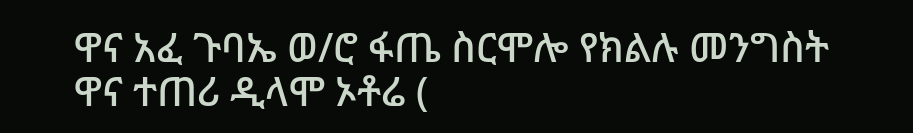ዋና አፈ ጉባኤ ወ/ሮ ፋጤ ስርሞሎ የክልሉ መንግስት ዋና ተጠሪ ዲላሞ ኦቶሬ (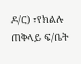ዶ/ር) ፣የክልሉ ጠቅላይ ፍ/ቤት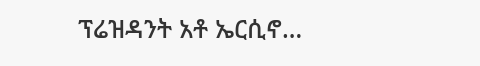ፕሬዝዳንት አቶ ኤርሲኖ…